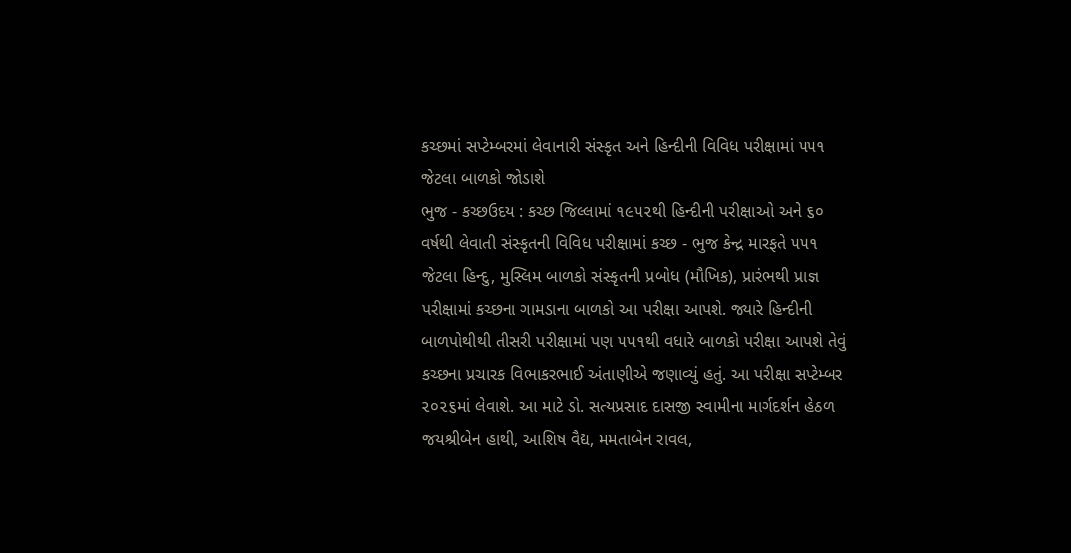કચ્છમાં સપ્ટેમ્બરમાં લેવાનારી સંસ્કૃત અને હિન્દીની વિવિધ પરીક્ષામાં ૫૫૧ જેટલા બાળકો જોડાશે
ભુજ - કચ્છઉદય : કચ્છ જિલ્લામાં ૧૯૫૨થી હિન્દીની પરીક્ષાઓ અને ૬૦ વર્ષથી લેવાતી સંસ્કૃતની વિવિધ પરીક્ષામાં કચ્છ - ભુજ કેન્દ્ર મારફતે ૫૫૧ જેટલા હિન્દુ, મુસ્લિમ બાળકો સંસ્કૃતની પ્રબોધ (મૌખિક), પ્રારંભથી પ્રાજ્ઞ પરીક્ષામાં કચ્છના ગામડાના બાળકો આ પરીક્ષા આપશે. જ્યારે હિન્દીની બાળપોથીથી તીસરી પરીક્ષામાં પણ ૫૫૧થી વધારે બાળકો પરીક્ષા આપશે તેવું કચ્છના પ્રચારક વિભાકરભાઈ અંતાણીએ જણાવ્યું હતું. આ પરીક્ષા સપ્ટેમ્બર ૨૦૨૬માં લેવાશે. આ માટે ડો. સત્યપ્રસાદ દાસજી સ્વામીના માર્ગદર્શન હેઠળ જયશ્રીબેન હાથી, આશિષ વૈદ્ય, મમતાબેન રાવલ,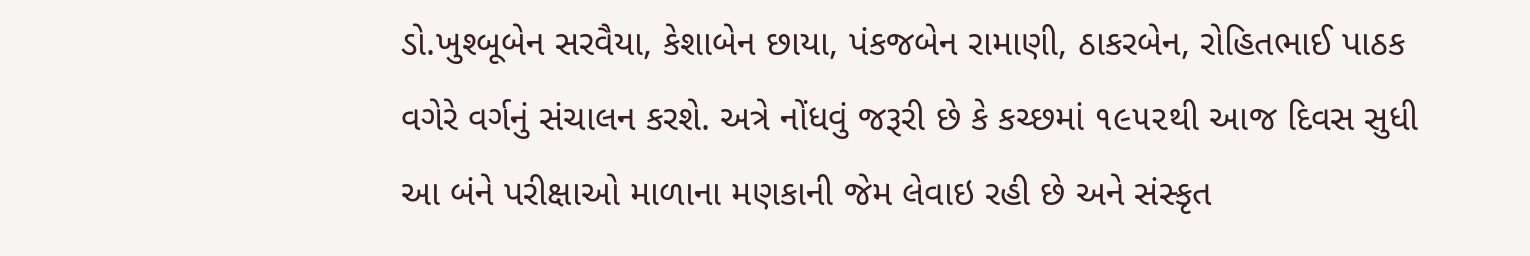ડો.ખુશ્બૂબેન સરવૈયા, કેશાબેન છાયા, પંકજબેન રામાણી, ઠાકરબેન, રોહિતભાઈ પાઠક વગેરે વર્ગનું સંચાલન કરશે. અત્રે નોંધવું જરૂરી છે કે કચ્છમાં ૧૯૫૨થી આજ દિવસ સુધી આ બંને પરીક્ષાઓ માળાના મણકાની જેમ લેવાઇ રહી છે અને સંસ્કૃત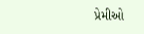પ્રેમીઓ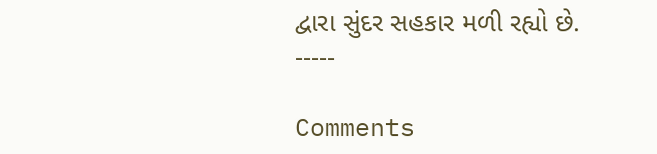દ્વારા સુંદર સહકાર મળી રહ્યો છે.
-----

Comments